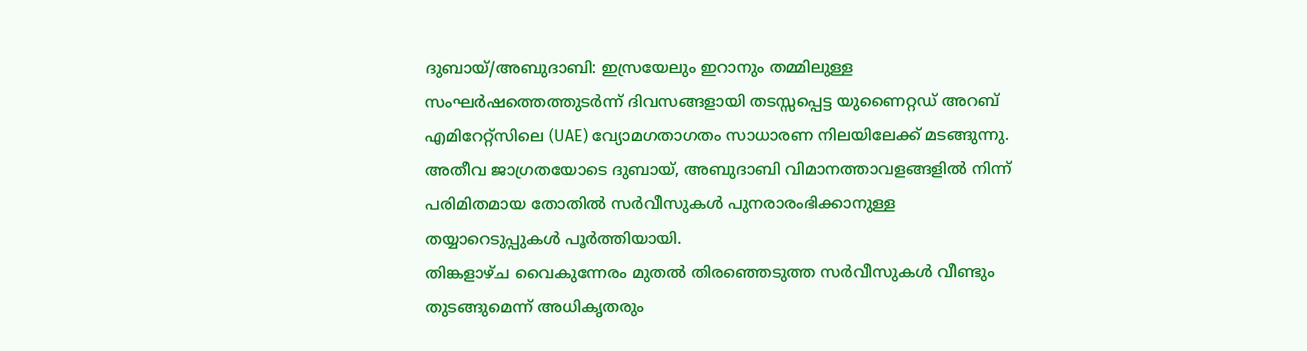ദുബായ്/അബുദാബി: ഇസ്രയേലും ഇറാനും തമ്മിലുള്ള സംഘർഷത്തെത്തുടർന്ന് ദിവസങ്ങളായി തടസ്സപ്പെട്ട യുണൈറ്റഡ് അറബ് എമിറേറ്റ്സിലെ (UAE) വ്യോമഗതാഗതം സാധാരണ നിലയിലേക്ക് മടങ്ങുന്നു. അതീവ ജാഗ്രതയോടെ ദുബായ്, അബുദാബി വിമാനത്താവളങ്ങളിൽ നിന്ന് പരിമിതമായ തോതിൽ സർവീസുകൾ പുനരാരംഭിക്കാനുള്ള തയ്യാറെടുപ്പുകൾ പൂർത്തിയായി.
തിങ്കളാഴ്ച വൈകുന്നേരം മുതൽ തിരഞ്ഞെടുത്ത സർവീസുകൾ വീണ്ടും തുടങ്ങുമെന്ന് അധികൃതരും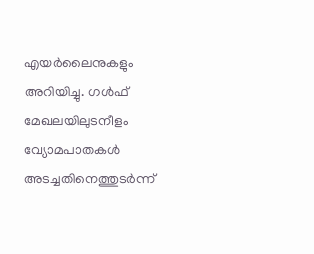എയർലൈനുകളും അറിയിച്ചു. ഗൾഫ് മേഖലയിലുടനീളം വ്യോമപാതകൾ അടച്ചതിനെത്തുടർന്ന്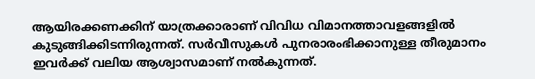ആയിരക്കണക്കിന് യാത്രക്കാരാണ് വിവിധ വിമാനത്താവളങ്ങളിൽ കുടുങ്ങിക്കിടന്നിരുന്നത്. സർവീസുകൾ പുനരാരംഭിക്കാനുള്ള തീരുമാനം ഇവർക്ക് വലിയ ആശ്വാസമാണ് നൽകുന്നത്.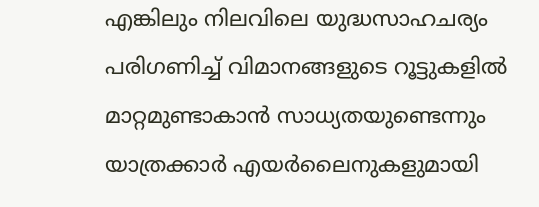എങ്കിലും നിലവിലെ യുദ്ധസാഹചര്യം പരിഗണിച്ച് വിമാനങ്ങളുടെ റൂട്ടുകളിൽ മാറ്റമുണ്ടാകാൻ സാധ്യതയുണ്ടെന്നും യാത്രക്കാർ എയർലൈനുകളുമായി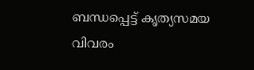ബന്ധപ്പെട്ട് കൃത്യസമയ വിവരം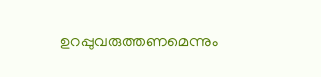ഉറപ്പുവരുത്തണമെന്നും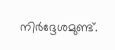നിർദ്ദേശമുണ്ട്.